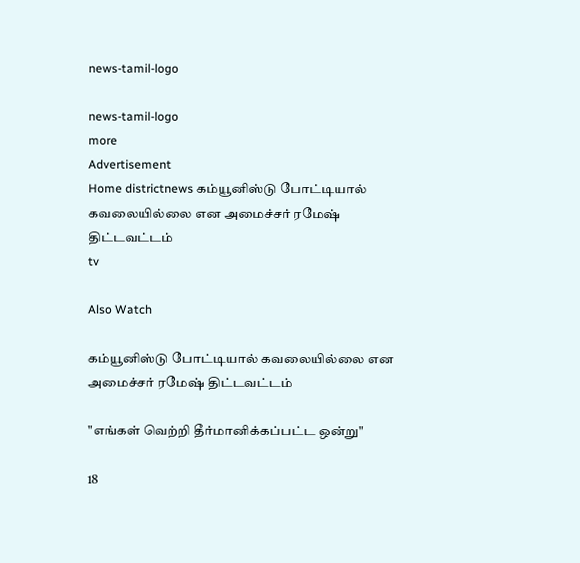news-tamil-logo

news-tamil-logo
more
Advertisement
Home districtnews கம்யூனிஸ்டு போட்டியால் கவலையில்லை என அமைச்சர் ரமேஷ் திட்டவட்டம்
tv

Also Watch

கம்யூனிஸ்டு போட்டியால் கவலையில்லை என அமைச்சர் ரமேஷ் திட்டவட்டம்

"எங்கள் வெற்றி தீர்மானிக்கப்பட்ட ஒன்று"

18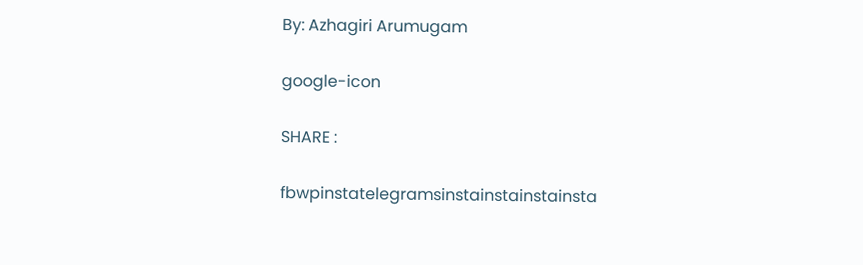By: Azhagiri Arumugam

google-icon

SHARE :

fbwpinstatelegramsinstainstainstainsta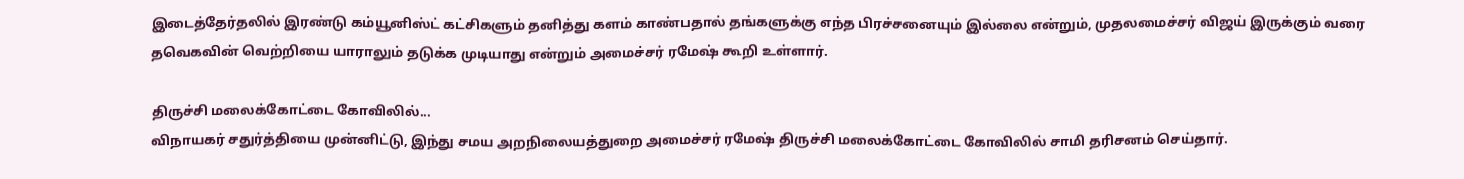இடைத்தேர்தலில் இரண்டு கம்யூனிஸ்ட் கட்சிகளும் தனித்து களம் காண்பதால் தங்களுக்கு எந்த பிரச்சனையும் இல்லை என்றும், முதலமைச்சர் விஜய் இருக்கும் வரை தவெகவின் வெற்றியை யாராலும் தடுக்க முடியாது என்றும் அமைச்சர் ரமேஷ் கூறி உள்ளார்.

திருச்சி மலைக்கோட்டை கோவிலில்...
விநாயகர் சதுர்த்தியை முன்னிட்டு, இந்து சமய அறநிலையத்துறை அமைச்சர் ரமேஷ் திருச்சி மலைக்கோட்டை கோவிலில் சாமி தரிசனம் செய்தார்.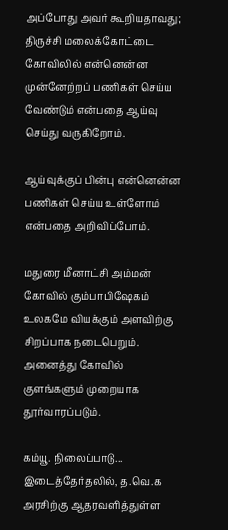அப்போது அவர் கூறியதாவது;
திருச்சி மலைக்கோட்டை கோவிலில் என்னென்ன முன்னேற்றப் பணிகள் செய்ய வேண்டும் என்பதை ஆய்வு செய்து வருகிறோம்.

ஆய்வுக்குப் பின்பு என்னென்ன பணிகள் செய்ய உள்ளோம் என்பதை அறிவிப்போம்.

மதுரை மீனாட்சி அம்மன் கோவில் கும்பாபிஷேகம் உலகமே வியக்கும் அளவிற்கு சிறப்பாக நடைபெறும். அனைத்து கோவில் குளங்களும் முறையாக தூர்வாரப்படும்.

கம்யூ. நிலைப்பாடு...
இடைத்தேர்தலில், த.வெ.க அரசிற்கு ஆதரவளித்துள்ள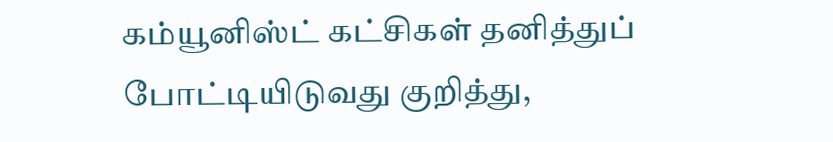கம்யூனிஸ்ட் கட்சிகள் தனித்துப் போட்டியிடுவது குறித்து,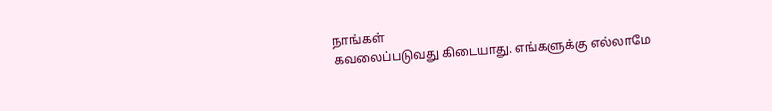நாங்கள்
கவலைப்படுவது கிடையாது. எங்களுக்கு எல்லாமே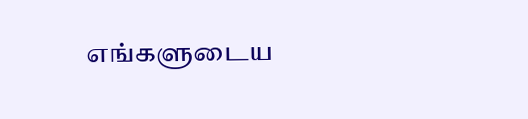எங்களுடைய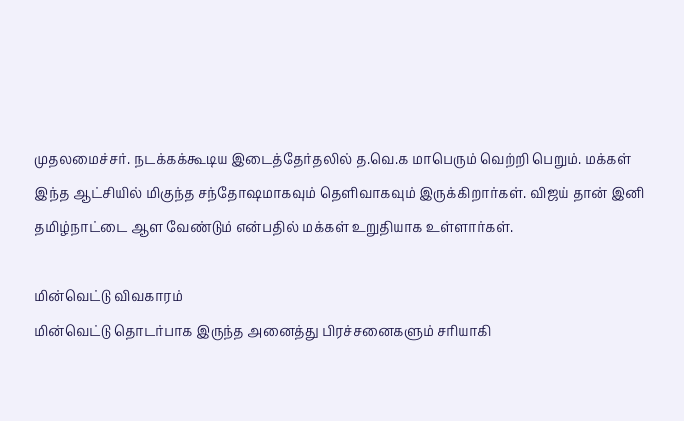முதலமைச்சர். நடக்கக்கூடிய இடைத்தேர்தலில் த.வெ.க மாபெரும் வெற்றி பெறும். மக்கள் இந்த ஆட்சியில் மிகுந்த சந்தோஷமாகவும் தெளிவாகவும் இருக்கிறார்கள். விஜய் தான் இனி தமிழ்நாட்டை ஆள வேண்டும் என்பதில் மக்கள் உறுதியாக உள்ளார்கள்.

மின்வெட்டு விவகாரம்
மின்வெட்டு தொடர்பாக இருந்த அனைத்து பிரச்சனைகளும் சரியாகி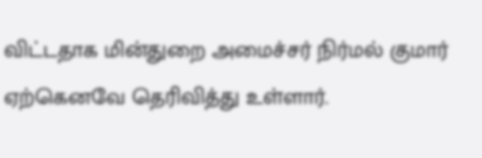விட்டதாக மின்துறை அமைச்சர் நிர்மல் குமார் ஏற்கெனவே தெரிவித்து உள்ளார்.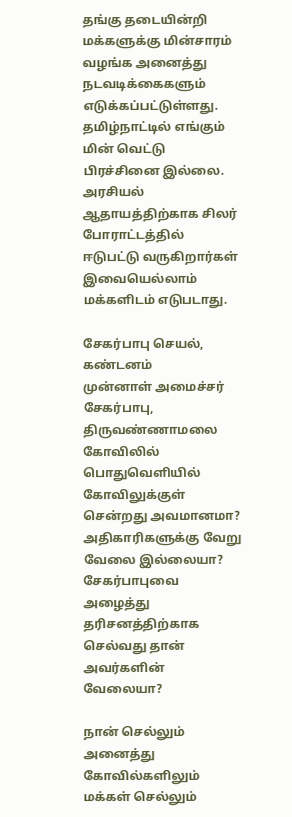தங்கு தடையின்றி மக்களுக்கு மின்சாரம் வழங்க அனைத்து நடவடிக்கைகளும் எடுக்கப்பட்டுள்ளது. தமிழ்நாட்டில் எங்கும் மின் வெட்டு பிரச்சினை இல்லை. அரசியல் ஆதாயத்திற்காக சிலர் போராட்டத்தில் ஈடுபட்டு வருகிறார்கள் இவையெல்லாம் மக்களிடம் எடுபடாது.

சேகர்பாபு செயல், கண்டனம்
முன்னாள் அமைச்சர் சேகர்பாபு, திருவண்ணாமலை கோவிலில் பொதுவெளியில் கோவிலுக்குள் சென்றது அவமானமா? அதிகாரிகளுக்கு வேறு வேலை இல்லையா? சேகர்பாபுவை அழைத்து
தரிசனத்திற்காக செல்வது தான் அவர்களின் வேலையா?

நான் செல்லும் அனைத்து கோவில்களிலும் மக்கள் செல்லும்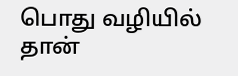பொது வழியில் தான்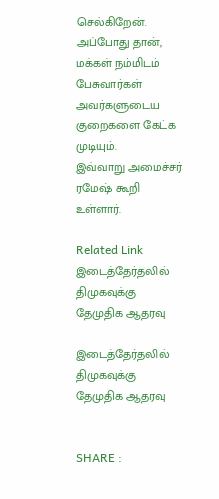செல்கிறேன். அப்போது தான், மக்கள் நம்மிடம் பேசுவார்கள் அவர்களுடைய குறைகளை கேட்க முடியும்.
இவ்வாறு அமைச்சர் ரமேஷ் கூறி உள்ளார்.

Related Link
இடைத்தேர்தலில் திமுகவுக்கு தேமுதிக ஆதரவு

இடைத்தேர்தலில் திமுகவுக்கு தேமுதிக ஆதரவு


SHARE :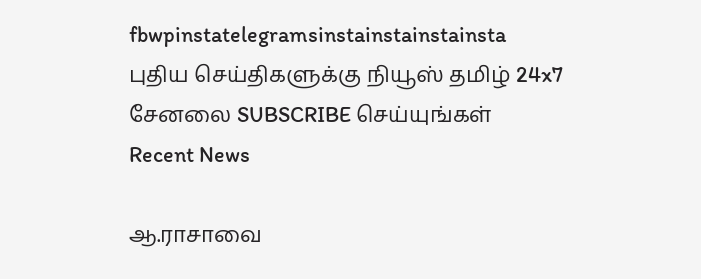fbwpinstatelegramsinstainstainstainsta
புதிய செய்திகளுக்கு நியூஸ் தமிழ் 24x7 சேனலை SUBSCRIBE செய்யுங்கள்
Recent News

ஆ.ராசாவை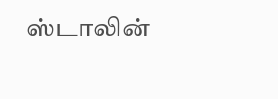ஸ்டாலின்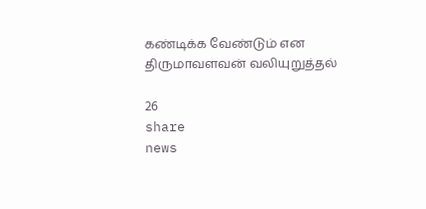கண்டிக்க வேண்டும் என திருமாவளவன் வலியுறுத்தல்

26
share
news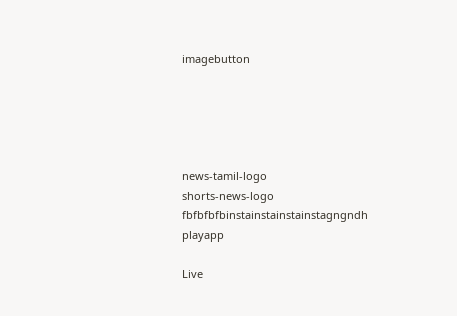imagebutton





news-tamil-logo
shorts-news-logo
fbfbfbfbinstainstainstainstagngndh
playapp

Live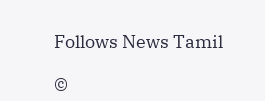Follows News Tamil

©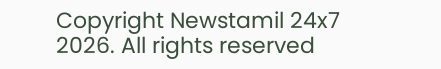Copyright Newstamil 24x7 2026. All rights reserved